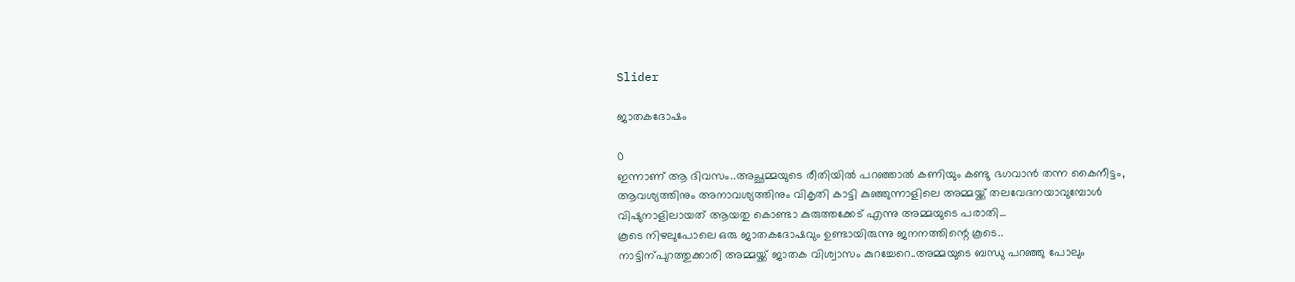Slider

ജാതകദോഷം

0
ഇന്നാണ് ആ ദിവസം..അച്ഛമ്മയുടെ രീതിയിൽ പറഞ്ഞാൽ കണിയും കണ്ടു ഭഗവാൻ തന്ന കൈനീട്ടം,
ആവശ്യത്തിനും അനാവശ്യത്തിനും വികൃതി കാട്ടി കുഞ്ഞുന്നാളിലെ അമ്മയ്ക്ക് തലവേദനയാവുമ്പോൾ വിഷുനാളിലായത് ആയതു കൊണ്ടാ കുരുത്തക്കേട് എന്നു അമ്മയുടെ പരാതി...
കൂടെ നിഴലുപോലെ ഒരു ജാതകദോഷവും ഉണ്ടായിരുന്നു ജനനത്തിന്റെ കൂടെ..
നാട്ടിന്പുറത്തുക്കാരി അമ്മയ്ക്ക് ജാതക വിശ്വാസം കുറച്ചേറെ..അമ്മയുടെ ബന്ധു പറഞ്ഞു പോലും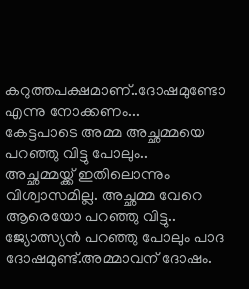കറുത്തപക്ഷമാണ്..ദോഷമുണ്ടോ എന്നു നോക്കണം...
കേട്ടപാടെ അമ്മ അച്ഛമ്മയെ പറഞ്ഞു വിട്ടു പോലും..
അച്ഛമ്മയ്ക്ക് ഇതിലൊന്നും വിശ്വാസമില്ല. അച്ഛമ്മ വേറെ ആരെയോ പറഞ്ഞു വിട്ടു..
ജ്യോത്സ്യൻ പറഞ്ഞു പോലും പാദ ദോഷമുണ്ട്.അമ്മാവന് ദോഷം.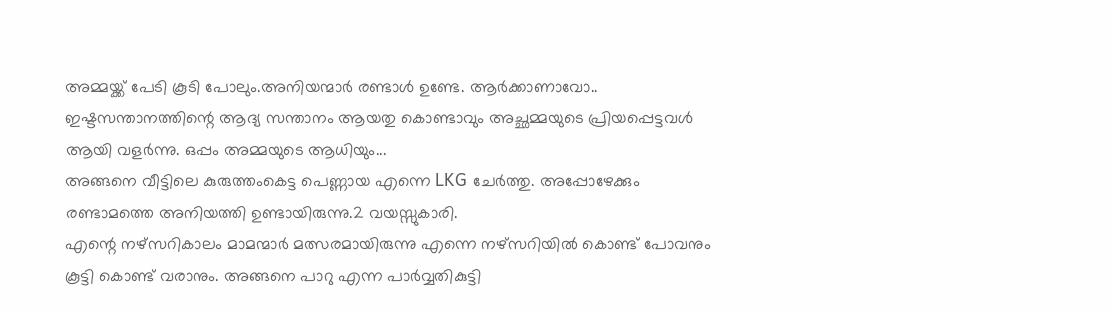അമ്മയ്ക്ക് പേടി കൂടി പോലും.അനിയന്മാർ രണ്ടാൾ ഉണ്ടേ. ആർക്കാണാവോ..
ഇഷ്ടസന്താനത്തിന്റെ ആദ്യ സന്താനം ആയതു കൊണ്ടാവും അച്ഛമ്മയുടെ പ്രിയപ്പെട്ടവൾ ആയി വളർന്നു. ഒപ്പം അമ്മയുടെ ആധിയും...
അങ്ങനെ വീട്ടിലെ കുരുത്തംകെട്ട പെണ്ണായ എന്നെ LKG ചേർത്തു. അപ്പോഴേക്കും രണ്ടാമത്തെ അനിയത്തി ഉണ്ടായിരുന്നു.2 വയസ്സുകാരി.
എന്റെ നഴ്സറികാലം മാമന്മാർ മത്സരമായിരുന്നു എന്നെ നഴ്സറിയിൽ കൊണ്ട് പോവനും കൂട്ടി കൊണ്ട് വരാനും. അങ്ങനെ പാറു എന്ന പാർവ്വതികുട്ടി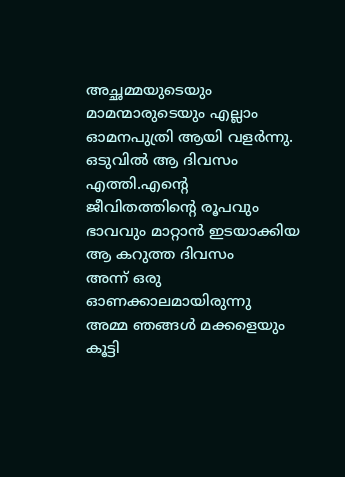അച്ഛമ്മയുടെയും മാമന്മാരുടെയും എല്ലാം ഓമനപുത്രി ആയി വളർന്നു.
ഒടുവിൽ ആ ദിവസം എത്തി.എന്റെ ജീവിതത്തിന്റെ രൂപവും ഭാവവും മാറ്റാൻ ഇടയാക്കിയ ആ കറുത്ത ദിവസം
അന്ന് ഒരു ഓണക്കാലമായിരുന്നു
അമ്മ ഞങ്ങൾ മക്കളെയും കൂട്ടി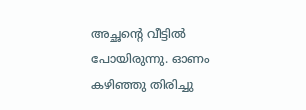അച്ഛന്റെ വീട്ടിൽ പോയിരുന്നു. ഓണം കഴിഞ്ഞു തിരിച്ചു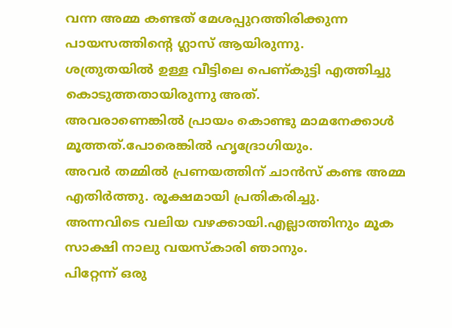വന്ന അമ്മ കണ്ടത് മേശപ്പുറത്തിരിക്കുന്ന പായസത്തിന്റെ ഗ്ലാസ് ആയിരുന്നു.
ശത്രുതയിൽ ഉള്ള വീട്ടിലെ പെണ്കുട്ടി എത്തിച്ചു കൊടുത്തതായിരുന്നു അത്.
അവരാണെങ്കിൽ പ്രായം കൊണ്ടു മാമനേക്കാൾ മൂത്തത്.പോരെങ്കിൽ ഹൃദ്രോഗിയും.
അവർ തമ്മിൽ പ്രണയത്തിന് ചാൻസ് കണ്ട അമ്മ എതിർത്തു. രൂക്ഷമായി പ്രതികരിച്ചു.
അന്നവിടെ വലിയ വഴക്കായി.എല്ലാത്തിനും മൂക സാക്ഷി നാലു വയസ്കാരി ഞാനും.
പിറ്റേന്ന് ഒരു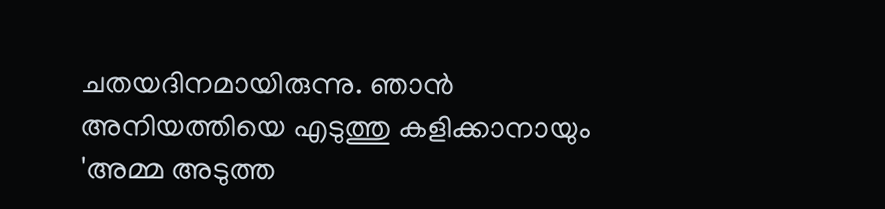ചതയദിനമായിരുന്നു. ഞാൻ അനിയത്തിയെ എടുത്തു കളിക്കാനായും 'അമ്മ അടുത്ത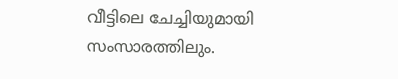വീട്ടിലെ ചേച്ചിയുമായി സംസാരത്തിലും.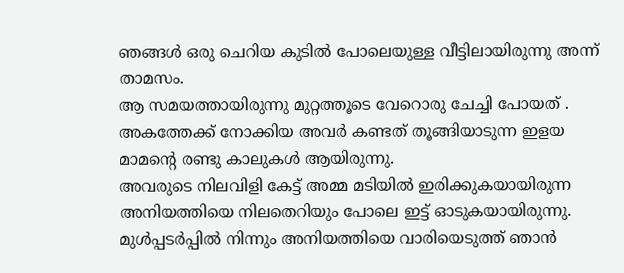ഞങ്ങൾ ഒരു ചെറിയ കുടിൽ പോലെയുള്ള വീട്ടിലായിരുന്നു അന്ന് താമസം.
ആ സമയത്തായിരുന്നു മുറ്റത്തൂടെ വേറൊരു ചേച്ചി പോയത് .
അകത്തേക്ക് നോക്കിയ അവർ കണ്ടത് തൂങ്ങിയാടുന്ന ഇളയ മാമന്റെ രണ്ടു കാലുകൾ ആയിരുന്നു.
അവരുടെ നിലവിളി കേട്ട് അമ്മ മടിയിൽ ഇരിക്കുകയായിരുന്ന അനിയത്തിയെ നിലതെറിയും പോലെ ഇട്ട് ഓടുകയായിരുന്നു.
മുൾപ്പടർപ്പിൽ നിന്നും അനിയത്തിയെ വാരിയെടുത്ത് ഞാൻ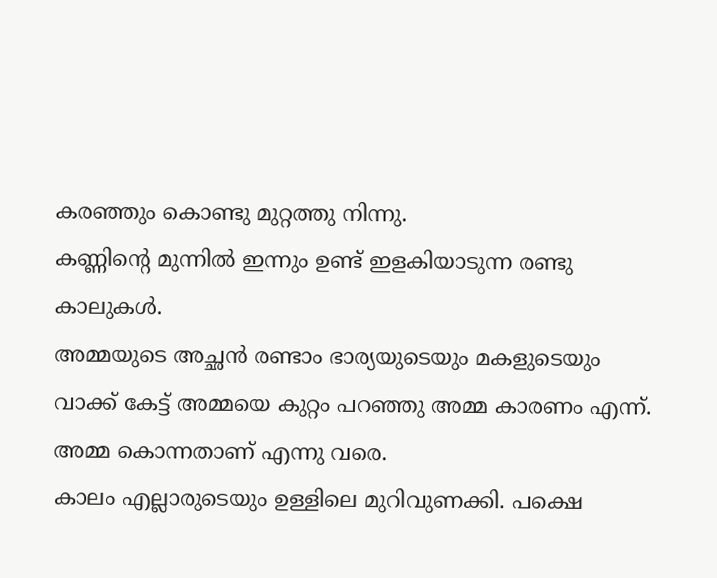കരഞ്ഞും കൊണ്ടു മുറ്റത്തു നിന്നു.
കണ്ണിന്റെ മുന്നിൽ ഇന്നും ഉണ്ട് ഇളകിയാടുന്ന രണ്ടു കാലുകൾ.
അമ്മയുടെ അച്ഛൻ രണ്ടാം ഭാര്യയുടെയും മകളുടെയും വാക്ക് കേട്ട് അമ്മയെ കുറ്റം പറഞ്ഞു അമ്മ കാരണം എന്ന്. അമ്മ കൊന്നതാണ് എന്നു വരെ.
കാലം എല്ലാരുടെയും ഉള്ളിലെ മുറിവുണക്കി. പക്ഷെ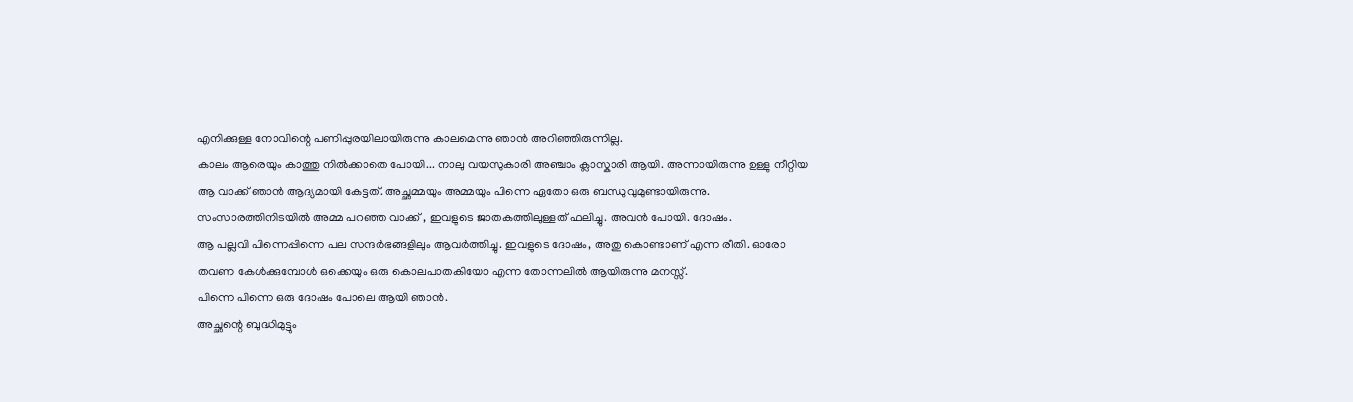എനിക്കുള്ള നോവിന്റെ പണിപ്പുരയിലായിരുന്നു കാലമെന്നു ഞാൻ അറിഞ്ഞിരുന്നില്ല.
കാലം ആരെയും കാത്തു നിൽക്കാതെ പോയി... നാലു വയസുകാരി അഞ്ചാം ക്ലാസ്കാരി ആയി. അന്നായിരുന്നു ഉള്ളു നീറ്റിയ ആ വാക്ക് ഞാൻ ആദ്യമായി കേട്ടത്. അച്ഛമ്മയും അമ്മയും പിന്നെ ഏതോ ഒരു ബന്ധുവുമുണ്ടായിരുന്നു.
സംസാരത്തിനിടയിൽ അമ്മ പറഞ്ഞ വാക്ക് , ഇവളുടെ ജാതകത്തിലുള്ളത് ഫലിച്ചു. അവൻ പോയി. ദോഷം.
ആ പല്ലവി പിന്നെപ്പിന്നെ പല സന്ദർഭങ്ങളിലും ആവർത്തിച്ചു. ഇവളുടെ ദോഷം, അതു കൊണ്ടാണ് എന്ന രീതി. ഓരോ തവണ കേൾക്കുമ്പോൾ ഒക്കെയും ഒരു കൊലപാതകിയോ എന്ന തോന്നലിൽ ആയിരുന്നു മനസ്സ്.
പിന്നെ പിന്നെ ഒരു ദോഷം പോലെ ആയി ഞാൻ.
അച്ഛന്റെ ബുദ്ധിമുട്ടും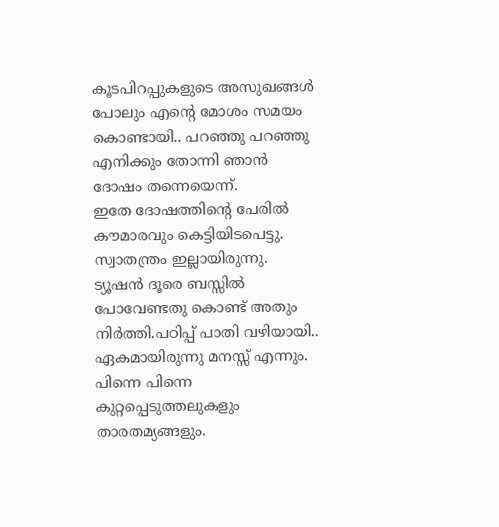കൂടപിറപ്പുകളുടെ അസുഖങ്ങൾ പോലും എന്റെ മോശം സമയം കൊണ്ടായി.. പറഞ്ഞു പറഞ്ഞു എനിക്കും തോന്നി ഞാൻ ദോഷം തന്നെയെന്ന്.
ഇതേ ദോഷത്തിന്റെ പേരിൽ കൗമാരവും കെട്ടിയിടപെട്ടു. സ്വാതന്ത്രം ഇല്ലായിരുന്നു. ട്യൂഷൻ ദൂരെ ബസ്സിൽ പോവേണ്ടതു കൊണ്ട് അതും നിർത്തി.പഠിപ്പ് പാതി വഴിയായി..
ഏകമായിരുന്നു മനസ്സ് എന്നും.
പിന്നെ പിന്നെ കുറ്റപ്പെടുത്തലുകളും താരതമ്യങ്ങളും.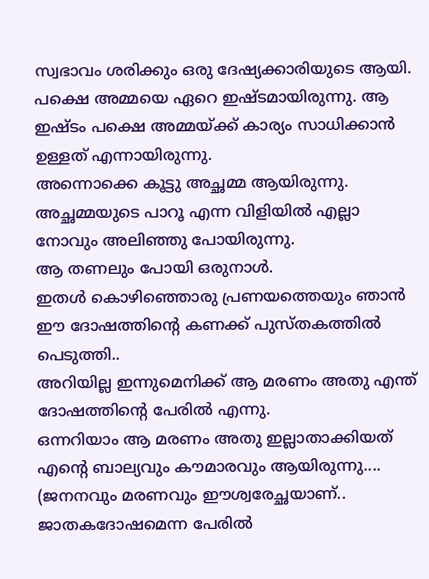സ്വഭാവം ശരിക്കും ഒരു ദേഷ്യക്കാരിയുടെ ആയി. പക്ഷെ അമ്മയെ ഏറെ ഇഷ്ടമായിരുന്നു. ആ ഇഷ്ടം പക്ഷെ അമ്മയ്ക്ക് കാര്യം സാധിക്കാൻ ഉള്ളത് എന്നായിരുന്നു.
അന്നൊക്കെ കൂട്ടു അച്ഛമ്മ ആയിരുന്നു. അച്ഛമ്മയുടെ പാറൂ എന്ന വിളിയിൽ എല്ലാ നോവും അലിഞ്ഞു പോയിരുന്നു.
ആ തണലും പോയി ഒരുനാൾ.
ഇതൾ കൊഴിഞ്ഞൊരു പ്രണയത്തെയും ഞാൻ ഈ ദോഷത്തിന്റെ കണക്ക് പുസ്തകത്തിൽ പെടുത്തി..
അറിയില്ല ഇന്നുമെനിക്ക് ആ മരണം അതു എന്ത് ദോഷത്തിന്റെ പേരിൽ എന്നു.
ഒന്നറിയാം ആ മരണം അതു ഇല്ലാതാക്കിയത് എന്റെ ബാല്യവും കൗമാരവും ആയിരുന്നു....
(ജനനവും മരണവും ഈശ്വരേച്ഛയാണ്.. ജാതകദോഷമെന്ന പേരിൽ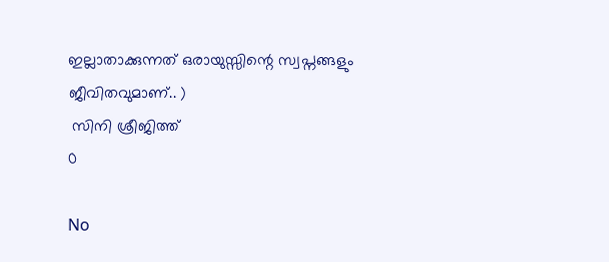ഇല്ലാതാക്കുന്നത് ഒരായുസ്സിന്റെ സ്വപ്നങ്ങളും ജീവിതവുമാണ്.. )
 സിനി ശ്രീജിത്ത്
0

No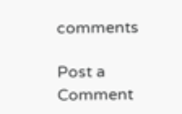comments

Post a Comment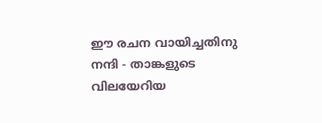ഈ രചന വായിച്ചതിനു നന്ദി - താങ്കളുടെ വിലയേറിയ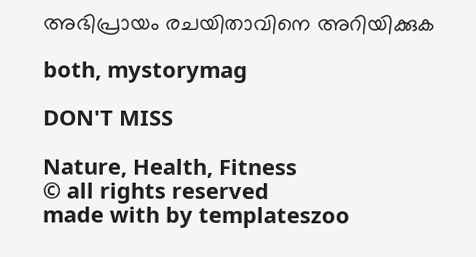അഭിപ്രായം രചയിതാവിനെ അറിയിക്കുക

both, mystorymag

DON'T MISS

Nature, Health, Fitness
© all rights reserved
made with by templateszoo